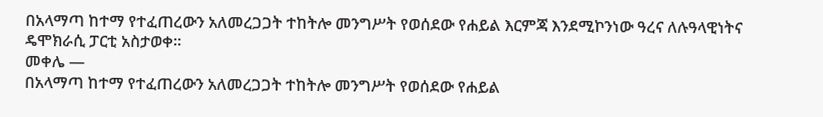በአላማጣ ከተማ የተፈጠረውን አለመረጋጋት ተከትሎ መንግሥት የወሰደው የሐይል እርምጃ እንደሚኮንነው ዓረና ለሉዓላዊነትና ዴሞክራሲ ፓርቲ አስታወቀ።
መቀሌ —
በአላማጣ ከተማ የተፈጠረውን አለመረጋጋት ተከትሎ መንግሥት የወሰደው የሐይል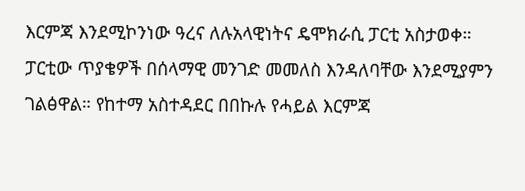እርምጃ እንደሚኮንነው ዓረና ለሉአላዊነትና ዴሞክራሲ ፓርቲ አስታወቀ።
ፓርቲው ጥያቄዎች በሰላማዊ መንገድ መመለስ እንዳለባቸው እንደሚያምን ገልፅዋል። የከተማ አስተዳደር በበኩሉ የሓይል እርምጃ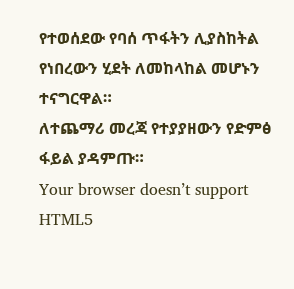የተወሰደው የባሰ ጥፋትን ሊያስከትል የነበረውን ሂደት ለመከላከል መሆኑን ተናግርዋል።
ለተጨማሪ መረጃ የተያያዘውን የድምፅ ፋይል ያዳምጡ።
Your browser doesn’t support HTML5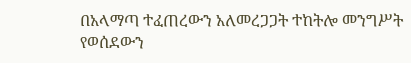በአላማጣ ተፈጠረውን አለመረጋጋት ተከትሎ መንግሥት የወሰደውን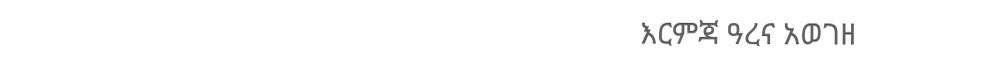እርምጃ ዓረና አወገዘ